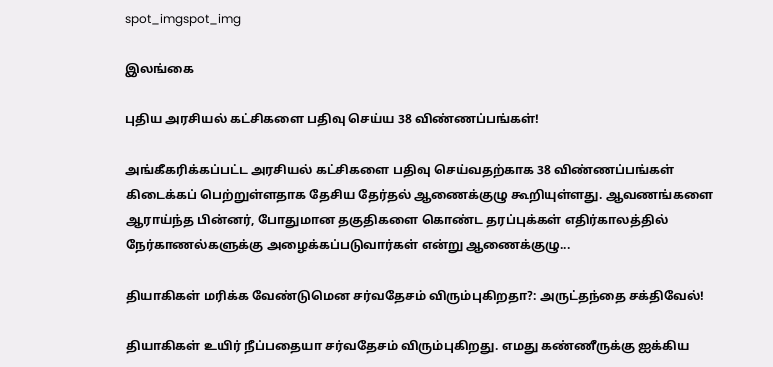spot_imgspot_img

இலங்கை

புதிய அரசியல் கட்சிகளை பதிவு செய்ய 38 விண்ணப்பங்கள்!

அங்கீகரிக்கப்பட்ட அரசியல் கட்சிகளை பதிவு செய்வதற்காக 38 விண்ணப்பங்கள் கிடைக்கப் பெற்றுள்ளதாக தேசிய தேர்தல் ஆணைக்குழு கூறியுள்ளது. ஆவணங்களை ஆராய்ந்த பின்னர், போதுமான தகுதிகளை கொண்ட தரப்புக்கள் எதிர்காலத்தில் நேர்காணல்களுக்கு அழைக்கப்படுவார்கள் என்று ஆணைக்குழு...

தியாகிகள் மரிக்க வேண்டுமென சர்வதேசம் விரும்புகிறதா?: அருட்தந்தை சக்திவேல்!

தியாகிகள் உயிர் நீப்பதையா சர்வதேசம் விரும்புகிறது. எமது கண்ணீருக்கு ஐக்கிய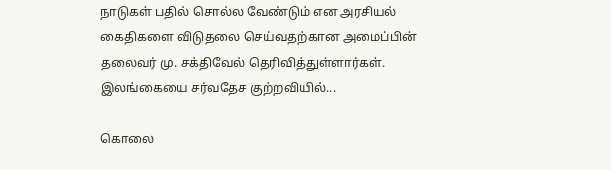நாடுகள் பதில் சொல்ல வேண்டும் என அரசியல் கைதிகளை விடுதலை செய்வதற்கான அமைப்பின் தலைவர் மு. சக்திவேல் தெரிவித்துள்ளார்கள். இலங்கையை சர்வதேச குற்றவியில்...

கொலை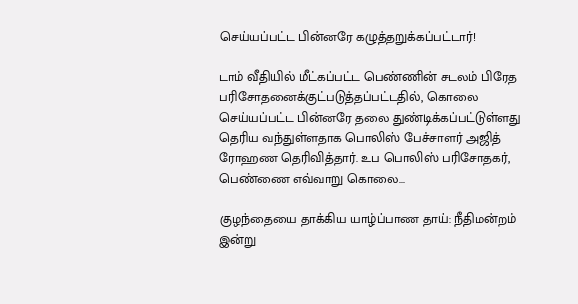செய்யப்பட்ட பின்னரே கழுத்தறுக்கப்பட்டார்!

டாம் வீதியில் மீட்கப்பட்ட பெண்ணின் சடலம் பிரேத பரிசோதனைக்குட்படுத்தப்பட்டதில், கொலை செய்யப்பட்ட பின்னரே தலை துண்டிக்கப்பட்டுள்ளது தெரிய வந்துள்ளதாக பொலிஸ் பேச்சாளர் அஜித் ரோஹண தெரிவித்தார். உப பொலிஸ் பரிசோதகர், பெண்ணை எவ்வாறு கொலை...

குழந்தையை தாக்கிய யாழ்ப்பாண தாய்: நீதிமன்றம் இன்று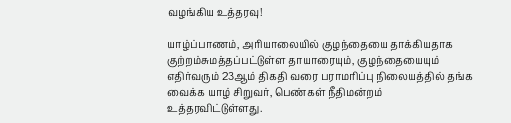வழங்கிய உத்தரவு!

யாழ்ப்பாணம், அரியாலையில் குழந்தையை தாக்கியதாக குற்றம்சுமத்தப்பட்டுள்ள தாயாரையும், குழந்தையையும் எதிர்வரும் 23ஆம் திகதி வரை பராமரிப்பு நிலையத்தில் தங்க வைக்க யாழ் சிறுவர், பெண்கள் நீதிமன்றம் உத்தரவிட்டுள்ளது.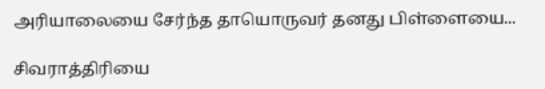அரியாலையை சேர்ந்த தாயொருவர் தனது பிள்ளையை...

சிவராத்திரியை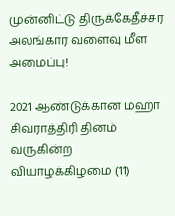முன்னிட்டு திருக்கேதீச்சர அலங்கார வளைவு மீள அமைப்பு!

2021 ஆண்டுக்கான மஹா சிவராத்திரி தினம் வருகின்ற வியாழக்கிழமை (11)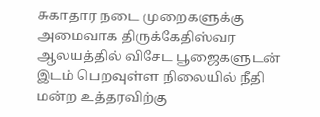சுகாதார நடை முறைகளுக்கு அமைவாக திருக்கேதிஸ்வர ஆலயத்தில் விசேட பூஜைகளுடன் இடம் பெறவுள்ள நிலையில் நீதி மன்ற உத்தரவிற்கு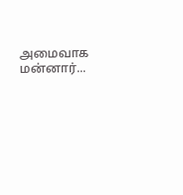அமைவாக மன்னார்...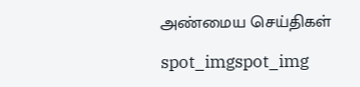அண்மைய செய்திகள்

spot_imgspot_img